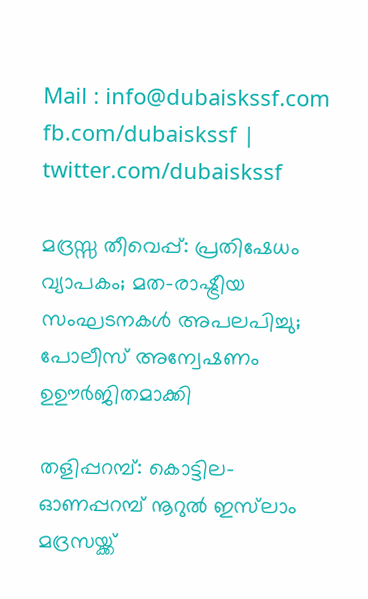Mail : info@dubaiskssf.com
fb.com/dubaiskssf | twitter.com/dubaiskssf

മദ്രസ്സ തീവെപ്പ്: പ്രതിഷേധം വ്യാപകം; മത-രാഷ്ട്രീയ സംഘടനകള്‍ അപലപിച്ചു; പോലീസ് അന്വേഷണം ഉഊർജിതമാക്കി

തളിപ്പറമ്പ്: കൊട്ടില-ഓണപ്പറമ്പ് നൂറുല്‍ ഇസ്‌ലാം മദ്രസയ്ക്ക്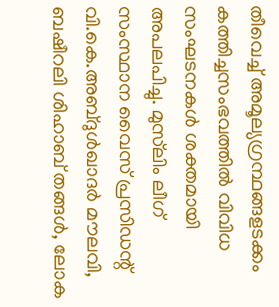തീവെച്ച് അമൂല്യഗ്രന്ഥങ്ങളടക്കം കത്തിച്ചസംഭവത്തില്‍ വിവിധ സംഘടനകള്‍ ശക്തമായി അപലപിച്ചു. മുസ്‌ലിം ലീഗ് സംസ്ഥാന വൈസ് പ്രസിഡന്റ് വി.കെ.അബ്ദുള്‍ഖാദര്‍ മൗലവി, ബഷീറലി ശിഹാബ് തങ്ങള്‍, ലോക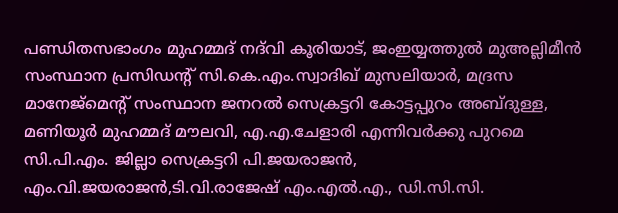പണ്ഡിതസഭാംഗം മുഹമ്മദ് നദ്‌വി കൂരിയാട്, ജംഇയ്യത്തുല്‍ മുഅല്ലിമീന്‍ സംസ്ഥാന പ്രസിഡന്റ് സി.കെ.എം.സ്വാദിഖ് മുസലിയാര്‍, മദ്രസ മാനേജ്‌മെന്റ് സംസ്ഥാന ജനറല്‍ സെക്രട്ടറി കോട്ടപ്പുറം അബ്ദുള്ള, മണിയൂര്‍ മുഹമ്മദ് മൗലവി, എ.എ.ചേളാരി എന്നിവർക്കു പുറമെ സി.പി.എം. ജില്ലാ സെക്രട്ടറി പി.ജയരാജന്‍, എം.വി.ജയരാജന്‍,ടി.വി.രാജേഷ് എം.എല്‍.എ., ഡി.സി.സി.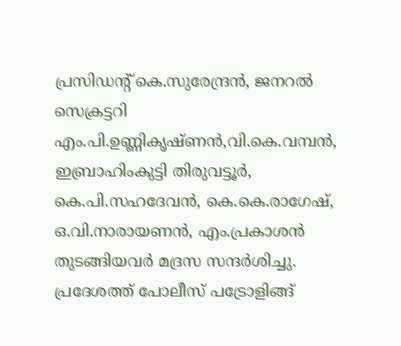പ്രസിഡന്റ് കെ.സുരേന്ദ്രന്‍, ജനറല്‍ സെക്രട്ടറി എം.പി.ഉണ്ണികൃഷ്ണന്‍,വി.കെ.വമ്പന്‍, ഇബ്രാഹിംകുട്ടി തിരുവട്ടൂര്‍, കെ.പി.സഹദേവന്‍, കെ.കെ.രാഗേഷ്, ഒ.വി.നാരായണന്‍, എം.പ്രകാശന്‍ തുടങ്ങിയവര്‍ മദ്രസ സന്ദര്‍ശിച്ചു.
പ്രദേശത്ത് പോലീസ് പട്രോളിങ്ങ്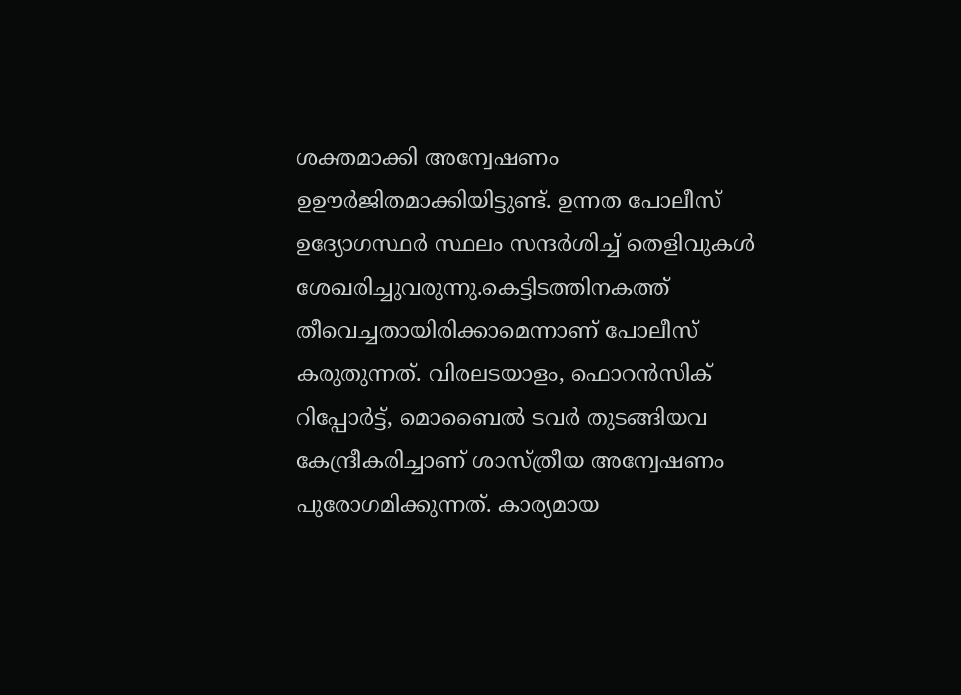ശക്തമാക്കി അന്വേഷണം ഉഊർജിതമാക്കിയിട്ടുണ്ട്. ഉന്നത പോലീസ് ഉദ്യോഗസ്ഥര്‍ സ്ഥലം സന്ദര്‍ശിച്ച് തെളിവുകള്‍ ശേഖരിച്ചുവരുന്നു.കെട്ടിടത്തിനകത്ത് തീവെച്ചതായിരിക്കാമെന്നാണ് പോലീസ് കരുതുന്നത്. വിരലടയാളം, ഫൊറന്‍സിക് റിപ്പോര്‍ട്ട്, മൊബൈല്‍ ടവര്‍ തുടങ്ങിയവ കേന്ദ്രീകരിച്ചാണ് ശാസ്ത്രീയ അന്വേഷണം പുരോഗമിക്കുന്നത്. കാര്യമായ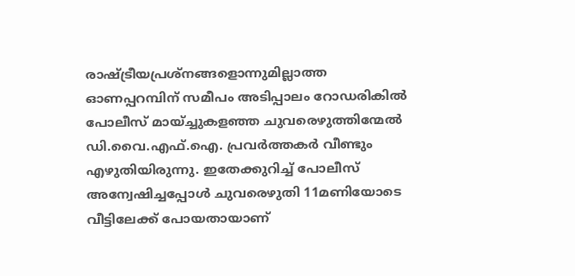രാഷ്ട്രീയപ്രശ്‌നങ്ങളൊന്നുമില്ലാത്ത ഓണപ്പറമ്പിന് സമീപം അടിപ്പാലം റോഡരികില്‍ പോലീസ് മായ്ച്ചുകളഞ്ഞ ചുവരെഴുത്തിന്മേല്‍ ഡി.വൈ.എഫ്.ഐ. പ്രവര്‍ത്തകര്‍ വീണ്ടും എഴുതിയിരുന്നു. ഇതേക്കുറിച്ച് പോലീസ് അന്വേഷിച്ചപ്പോള്‍ ചുവരെഴുതി 11മണിയോടെ വീട്ടിലേക്ക് പോയതായാണ്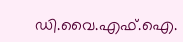ഡി.വൈ.എഫ്.ഐ.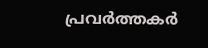പ്രവര്‍ത്തകര്‍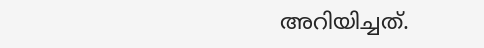അറിയിച്ചത്.